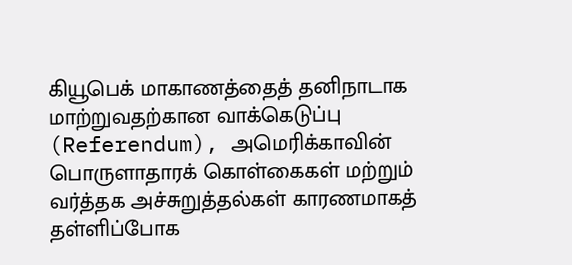கியூபெக் மாகாணத்தைத் தனிநாடாக மாற்றுவதற்கான வாக்கெடுப்பு (Referendum), அமெரிக்காவின் பொருளாதாரக் கொள்கைகள் மற்றும் வர்த்தக அச்சுறுத்தல்கள் காரணமாகத்
தள்ளிப்போக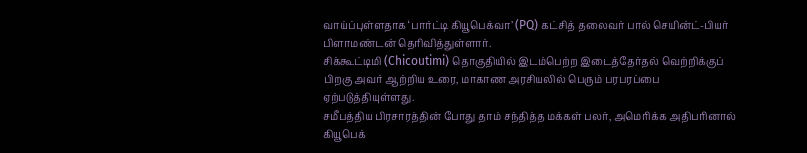வாய்ப்புள்ளதாக ‘பார்ட்டி கியூபெக்வா’ (PQ) கட்சித் தலைவர் பால் செயின்ட்-பியர் பிளாமண்டன் தெரிவித்துள்ளார்.
சிக்கூட்டிமி (Chicoutimi) தொகுதியில் இடம்பெற்ற இடைத்தேர்தல் வெற்றிக்குப் பிறகு அவர் ஆற்றிய உரை, மாகாண அரசியலில் பெரும் பரபரப்பை ஏற்படுத்தியுள்ளது.
சமீபத்திய பிரசாரத்தின் போது தாம் சந்தித்த மக்கள் பலர், அமெரிக்க அதிபரினால் கியூபெக்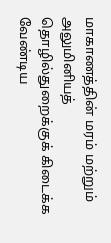மாகாணத்தின் மரம் மற்றும் அலுமினியத் தொழில்துறைக்குக் கிடைக்க வேண்டிய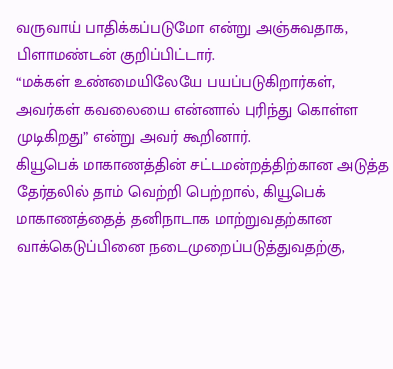வருவாய் பாதிக்கப்படுமோ என்று அஞ்சுவதாக, பிளாமண்டன் குறிப்பிட்டார்.
“மக்கள் உண்மையிலேயே பயப்படுகிறார்கள், அவர்கள் கவலையை என்னால் புரிந்து கொள்ள முடிகிறது” என்று அவர் கூறினார்.
கியூபெக் மாகாணத்தின் சட்டமன்றத்திற்கான அடுத்த தேர்தலில் தாம் வெற்றி பெற்றால், கியூபெக் மாகாணத்தைத் தனிநாடாக மாற்றுவதற்கான வாக்கெடுப்பினை நடைமுறைப்படுத்துவதற்கு,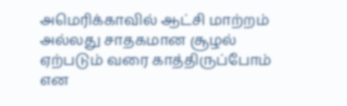அமெரிக்காவில் ஆட்சி மாற்றம் அல்லது சாதகமான சூழல் ஏற்படும் வரை காத்திருப்போம் என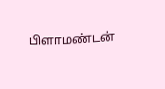பிளாமண்டன்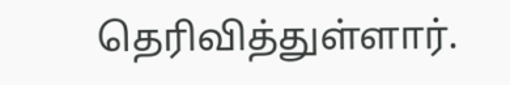தெரிவித்துள்ளார்.